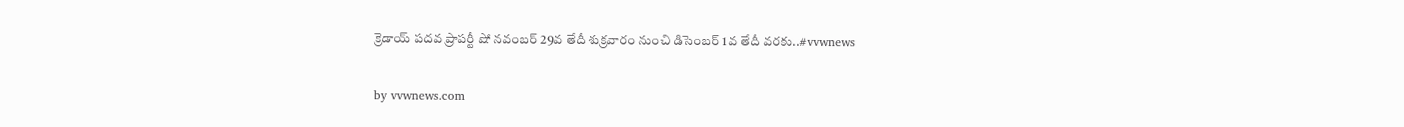క్రెడాయ్ పదవ ప్రాపర్టీ షో నవంబర్ 29వ తేదీ శుక్రవారం నుంచి డిసెంబర్ 1వ తేదీ వరకు..#vvwnews

by vvwnews.com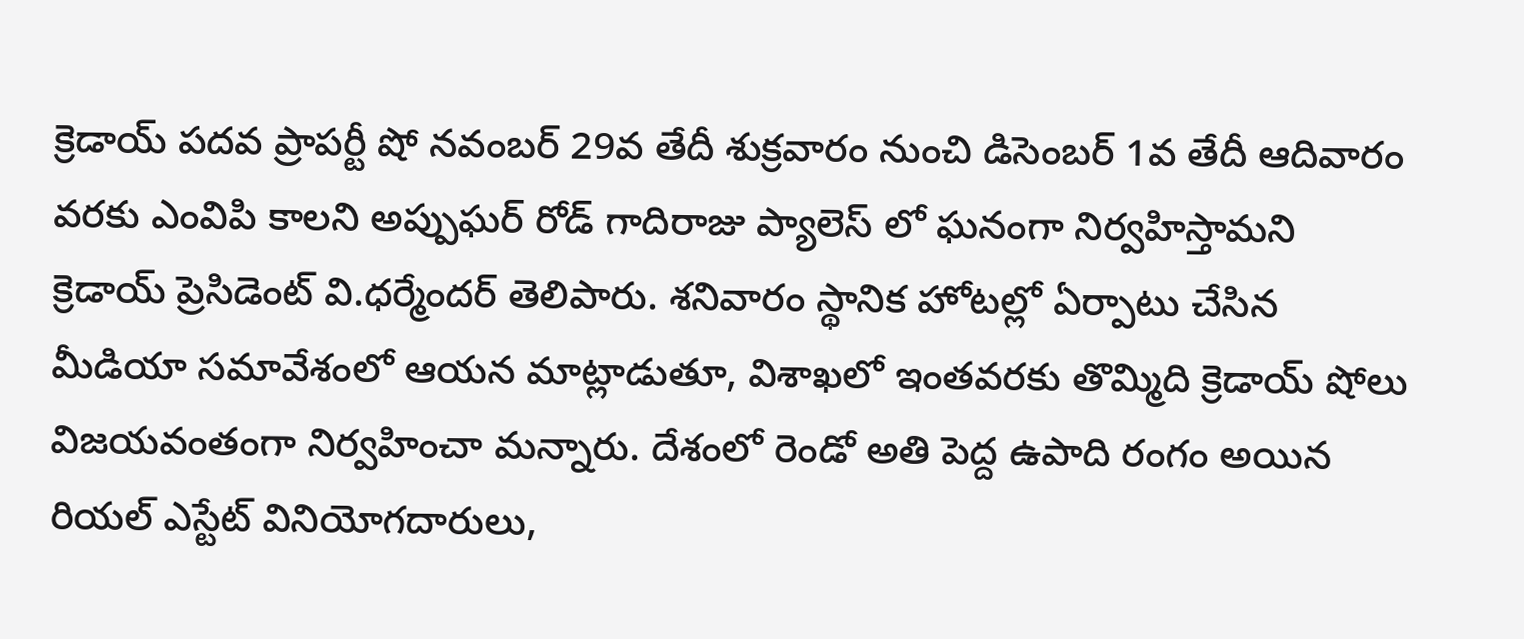క్రెడాయ్ పదవ ప్రాపర్టీ షో నవంబర్ 29వ తేదీ శుక్రవారం నుంచి డిసెంబర్ 1వ తేదీ ఆదివారం వరకు ఎంవిపి కాలని అప్పుఘర్ రోడ్ గాదిరాజు ప్యాలెస్ లో ఘనంగా నిర్వహిస్తామని క్రెడాయ్ ప్రెసిడెంట్ వి.ధర్మేందర్ తెలిపారు. శనివారం స్థానిక హోటల్లో ఏర్పాటు చేసిన మీడియా సమావేశంలో ఆయన మాట్లాడుతూ, విశాఖలో ఇంతవరకు తొమ్మిది క్రెడాయ్ షోలు విజయవంతంగా నిర్వహించా మన్నారు. దేశంలో రెండో అతి పెద్ద ఉపాది రంగం అయిన రియల్ ఎస్టేట్ వినియోగదారులు,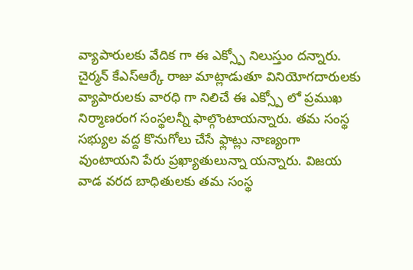వ్యాపారులకు వేదిక గా ఈ ఎక్స్పో నిలుస్తుం దన్నారు. చైర్మన్ కేఎస్ఆర్కే రాజు మాట్లాడుతూ వినియోగదారులకు వ్యాపారులకు వారధి గా నిలిచే ఈ ఎక్స్పో లో ప్రముఖ నిర్మాణరంగ సంస్థలన్నీ ఫాల్గొంటాయన్నారు. తమ సంస్థ సభ్యుల వద్ద కొనుగోలు చేసే ఫ్లాట్లు నాణ్యంగా వుంటాయని పేరు ప్రఖ్యాతులున్నా యన్నారు. విజయ వాడ వరద బాధితులకు తమ సంస్థ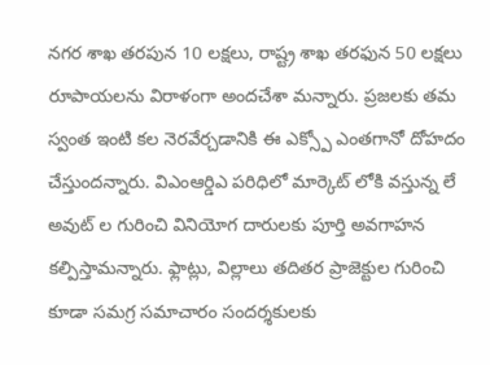నగర శాఖ తరపున 10 లక్షలు, రాష్ట్ర శాఖ తరఫున 50 లక్షలు రూపాయలను విరాళంగా అందచేశా మన్నారు. ప్రజలకు తమ స్వంత ఇంటి కల నెరవేర్చడానికి ఈ ఎక్స్పో ఎంతగానో దోహదం చేస్తుందన్నారు. విఎంఆర్డిఎ పరిధిలో మార్కెట్ లోకి వస్తున్న లే అవుట్ ల గురించి వినియోగ దారులకు పూర్తి అవగాహన కల్పిస్తామన్నారు. ఫ్లాట్లు, విల్లాలు తదితర ప్రాజెక్టుల గురించి కూడా సమగ్ర సమాచారం సందర్శకులకు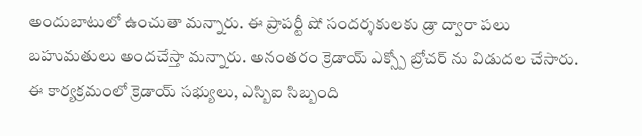అందుబాటులో ఉంచుతా మన్నారు. ఈ ప్రాపర్టీ షో సందర్శకులకు డ్రా ద్వారా పలు బహుమతులు అందచేస్తా మన్నారు. అనంతరం క్రెడాయ్ ఎక్స్పో బ్రోచర్ ను విడుదల చేసారు. ఈ కార్యక్రమంలో క్రెడాయ్ సభ్యులు, ఎస్బిఐ సిబ్బంది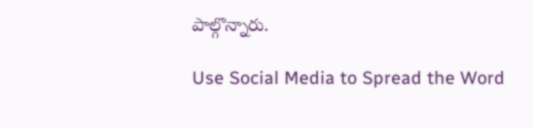పాల్గొన్నారు.

Use Social Media to Spread the Word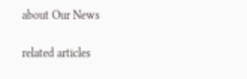about Our News

related articles